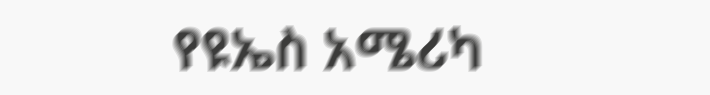የዩኤስ አሜሪካ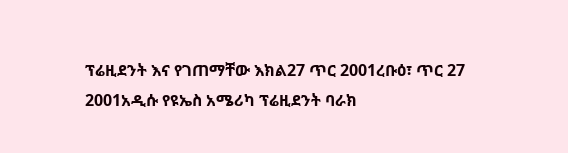ፕሬዚደንት እና የገጠማቸው እክል27 ጥር 2001ረቡዕ፣ ጥር 27 2001አዲሱ የዩኤስ አሜሪካ ፕሬዚደንት ባራክ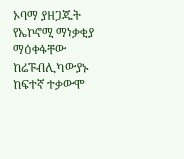ኦባማ ያዘጋጁት የኤኮኖሚ ማነቃቂያ ማዕቀፋቸው ከሬፑብሊካውያኑ ከፍተኛ ተቃውሞ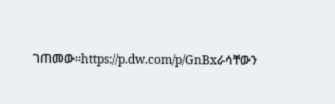ገጠመው።https://p.dw.com/p/GnBxራሳቸውን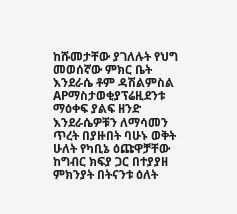ከሹመታቸው ያገለሉት የህግ መወሰኛው ምክር ቤት እንደራሴ ቶም ዳሽልምስል APማስታወቂያፕሬዚደንቱ ማዕቀፍ ያልፍ ዘንድ እንደራሴዎቹን ለማሳመን ጥረት በያዙበት ባሁኑ ወቅት ሁለት የካቢኔ ዕጩዋቻቸው ከግብር ክፍያ ጋር በተያያዘ ምክንያት በትናንቱ ዕለት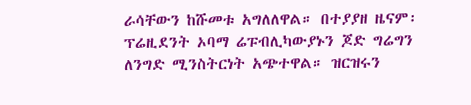ራሳቸውን ከሹመቱ አግለለዋል። በተያያዘ ዜናም፡ ፕሬዚደንት ኦባማ ሬፑብሊካውያኑን ጆድ ግሬግን ለንግድ ሚንስትርነት አጭተዋል። ዝርዝሩን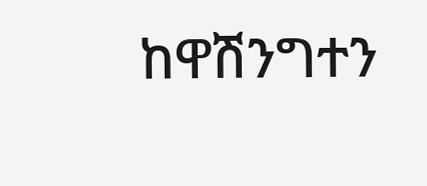ከዋሽንግተን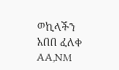ወኪላችን አበበ ፈለቀ AA,NM